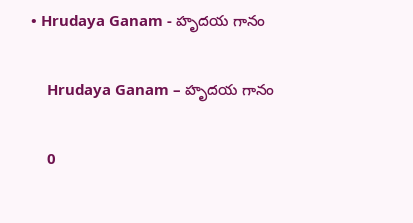• Hrudaya Ganam - హృదయ గానం

    Hrudaya Ganam – హృదయ గానం

    0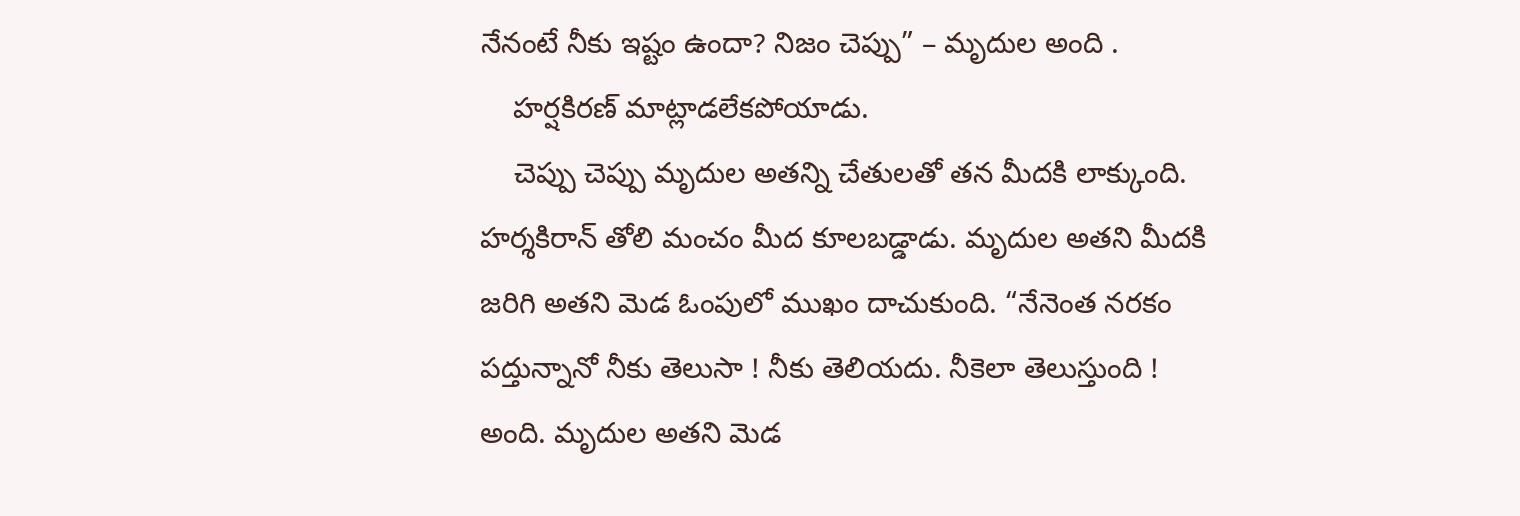నేనంటే నీకు ఇష్టం ఉందా? నిజం చెప్పు” – మృదుల అంది .
    హర్షకిరణ్ మాట్లాడలేకపోయాడు.
    చెప్పు చెప్పు మృదుల అతన్ని చేతులతో తన మీదకి లాక్కుంది. హర్శకిరాన్ తోలి మంచం మీద కూలబడ్డాడు. మృదుల అతని మీదకి జరిగి అతని మెడ ఓంపులో ముఖం దాచుకుంది. “నేనెంత నరకం పద్తున్నానో నీకు తెలుసా ! నీకు తెలియదు. నీకెలా తెలుస్తుంది ! అంది. మృదుల అతని మెడ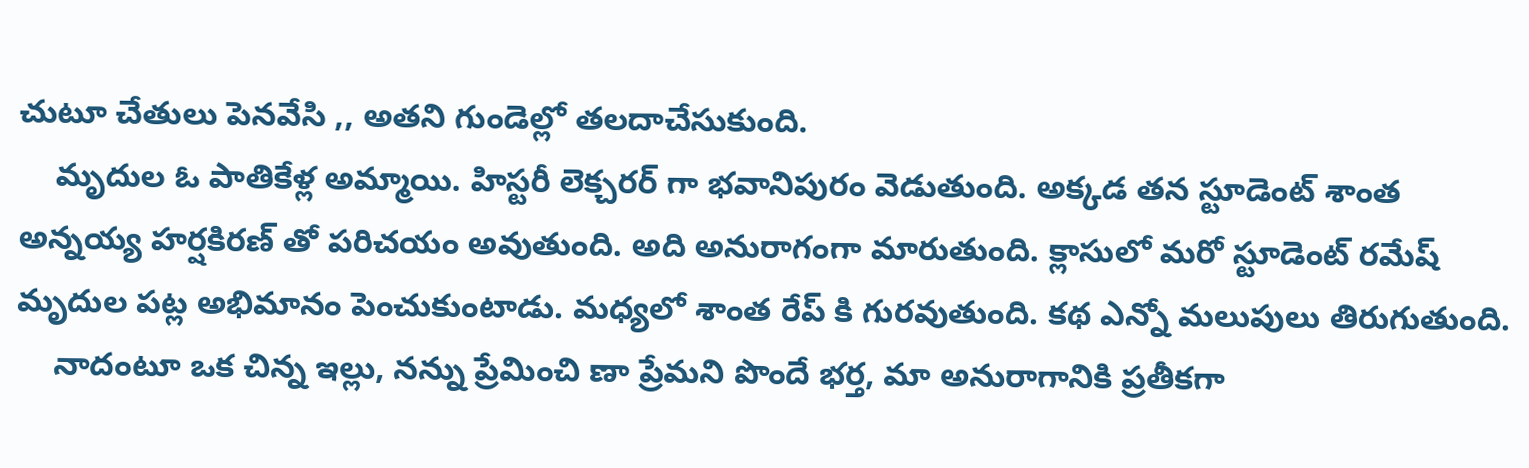చుటూ చేతులు పెనవేసి ,, అతని గుండెల్లో తలదాచేసుకుంది.
    మృదుల ఓ పాతికేళ్ల అమ్మాయి. హిస్టరీ లెక్చరర్ గా భవానిపురం వెడుతుంది. అక్కడ తన స్టూడెంట్ శాంత అన్నయ్య హర్షకిరణ్ తో పరిచయం అవుతుంది. అది అనురాగంగా మారుతుంది. క్లాసులో మరో స్టూడెంట్ రమేష్ మృదుల పట్ల అభిమానం పెంచుకుంటాడు. మధ్యలో శాంత రేప్ కి గురవుతుంది. కథ ఎన్నో మలుపులు తిరుగుతుంది.
    నాదంటూ ఒక చిన్న ఇల్లు, నన్ను ప్రేమించి ణా ప్రేమని పొందే భర్త, మా అనురాగానికి ప్రతీకగా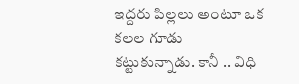ఇద్దరు పిల్లలు అంటూ ఒక కలల గూడు కట్టుకున్నాడు. కానీ .. విధి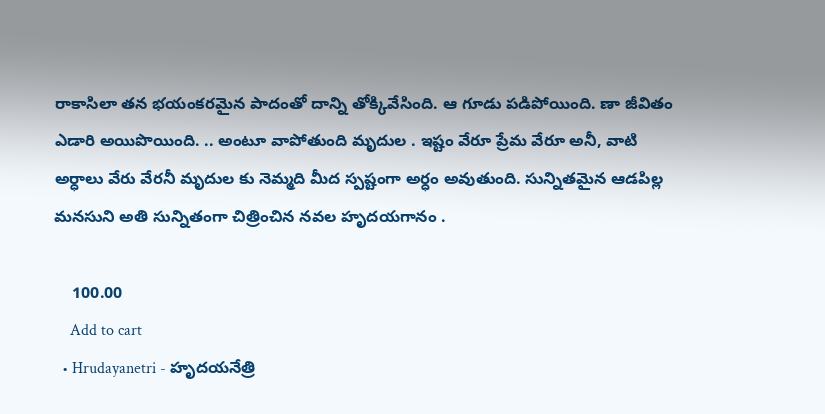రాకాసిలా తన భయంకరమైన పాదంతో దాన్ని తోక్కివేసింది. ఆ గూడు పడిపోయింది. ణా జీవితం ఎడారి అయిపొయింది. .. అంటూ వాపోతుంది మృదుల . ఇష్టం వేరూ ప్రేమ వేరూ అనీ, వాటి అర్ధాలు వేరు వేరనీ మృదుల కు నెమ్మది మీద స్పష్టంగా అర్ధం అవుతుంది. సున్నితమైన ఆడపిల్ల మనసుని అతి సున్నితంగా చిత్రించిన నవల హృదయగానం .

    100.00
    Add to cart
  • Hrudayanetri - హృదయనేత్రి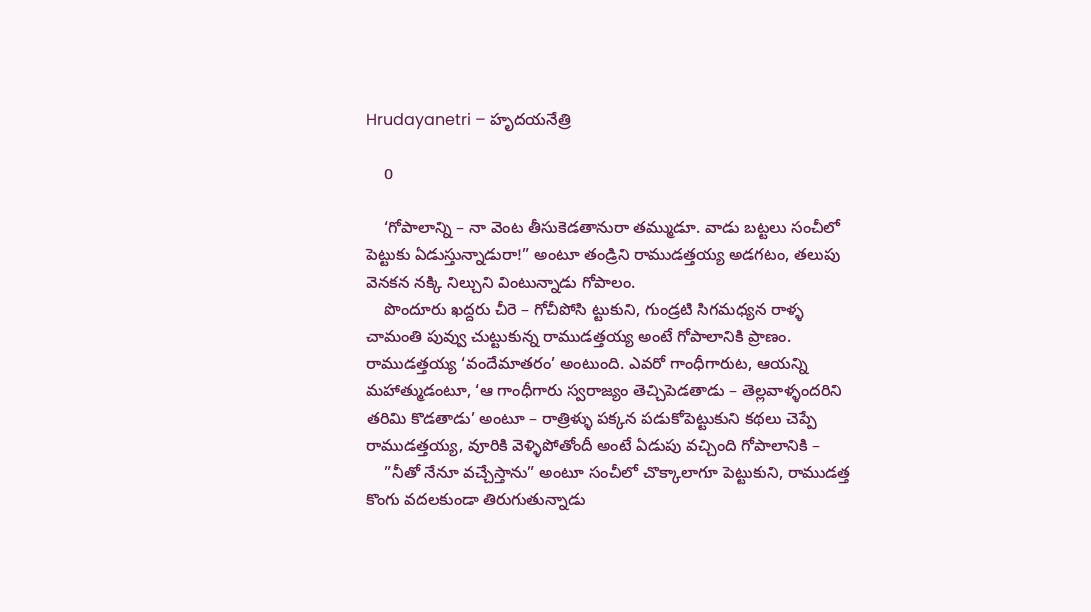Hrudayanetri – హృదయనేత్రి

    0

    ‘గోపాలాన్ని – నా వెంట తీసుకెడతానురా తమ్ముడూ. వాడు బట్టలు సంచీలో పెట్టుకు ఏడుస్తున్నాడురా!” అంటూ తండ్రిని రాముడత్తయ్య అడగటం, తలుపు వెనకన నక్కి నిల్చుని వింటున్నాడు గోపాలం.
    పొందూరు ఖద్దరు చీరె – గోచీపోసి ట్టుకుని, గుండ్రటి సిగమధ్యన రాళ్ళ చామంతి పువ్వు చుట్టుకున్న రాముడత్తయ్య అంటే గోపాలానికి ప్రాణం. రాముడత్తయ్య ‘వందేమాతరం’ అంటుంది. ఎవరో గాంధీగారుట, ఆయన్ని మహాత్ముడంటూ, ‘ఆ గాంధీగారు స్వరాజ్యం తెచ్చిపెడతాడు – తెల్లవాళ్ళందరిని తరిమి కొడతాడు’ అంటూ – రాత్రిళ్ళు పక్కన పడుకోపెట్టుకుని కథలు చెప్పే రాముడత్తయ్య, వూరికి వెళ్ళిపోతోందీ అంటే ఏడుపు వచ్చింది గోపాలానికి –
    ”నీతో నేనూ వచ్చేస్తాను” అంటూ సంచీలో చొక్కాలాగూ పెట్టుకుని, రాముడత్త కొంగు వదలకుండా తిరుగుతున్నాడు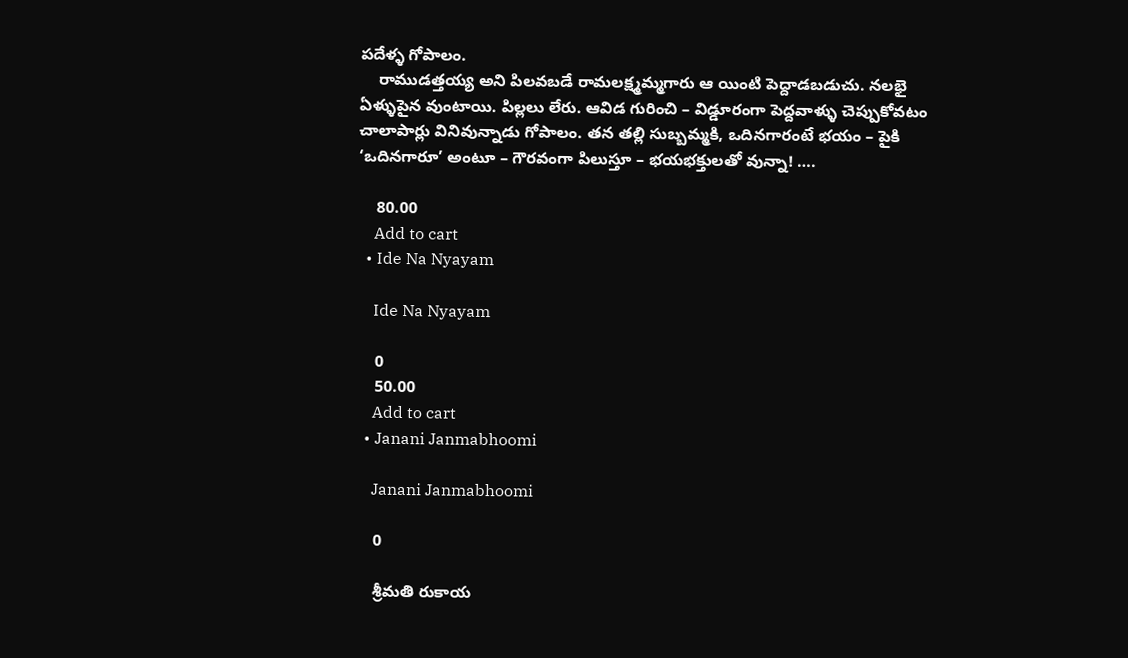పదేళ్ళ గోపాలం.
    రాముడత్తయ్య అని పిలవబడే రామలక్ష్మమ్మగారు ఆ యింటి పెద్దాడబడుచు. నలభై ఏళ్ళుపైన వుంటాయి. పిల్లలు లేరు. ఆవిడ గురించి – విడ్డూరంగా పెద్దవాళ్ళు చెప్పుకోవటం చాలాపార్లు వినివున్నాడు గోపాలం. తన తల్లి సుబ్బమ్మకి, ఒదినగారంటే భయం – పైకి ‘ఒదినగారూ’ అంటూ – గౌరవంగా పిలుస్తూ – భయభక్తులతో వున్నా! ….

    80.00
    Add to cart
  • Ide Na Nyayam

    Ide Na Nyayam

    0
    50.00
    Add to cart
  • Janani Janmabhoomi

    Janani Janmabhoomi

    0

    శ్రీమతి రుకాయ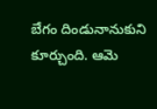బేగం దిండునానుకుని కూర్చుంది. ఆమె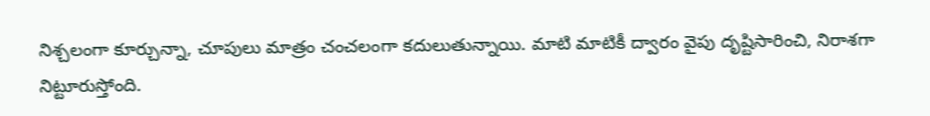నిశ్చలంగా కూర్చున్నా, చూపులు మాత్రం చంచలంగా కదులుతున్నాయి. మాటి మాటికీ ద్వారం వైపు దృష్టిసారించి, నిరాశగా నిట్టూరుస్తోంది.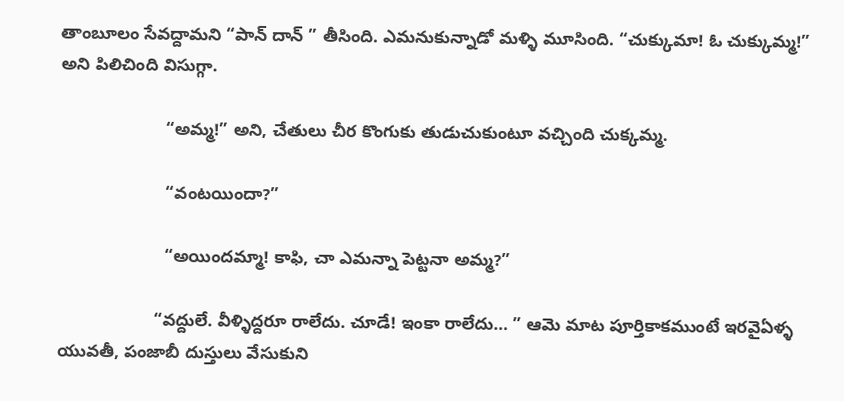తాంబూలం సేవద్దామని “పాన్ దాన్ ” తీసింది. ఎమనుకున్నాడో మళ్ళి మూసింది. “చుక్కుమా! ఓ చుక్కుమ్మ!” అని పిలిచింది విసుగ్గా.

                      “అమ్మ!” అని, చేతులు చీర కొంగుకు తుడుచుకుంటూ వచ్చింది చుక్కమ్మ.

                      “వంటయిందా?”

                      “అయిందమ్మా! కాఫి, చా ఎమన్నా పెట్టనా అమ్మ?”

                    “వద్దులే. వీళ్ళిద్దరూ రాలేదు. చూడే! ఇంకా రాలేదు… ” ఆమె మాట పూర్తికాకముంటే ఇరవైఏళ్ళ యువతీ, పంజాబీ దుస్తులు వేసుకుని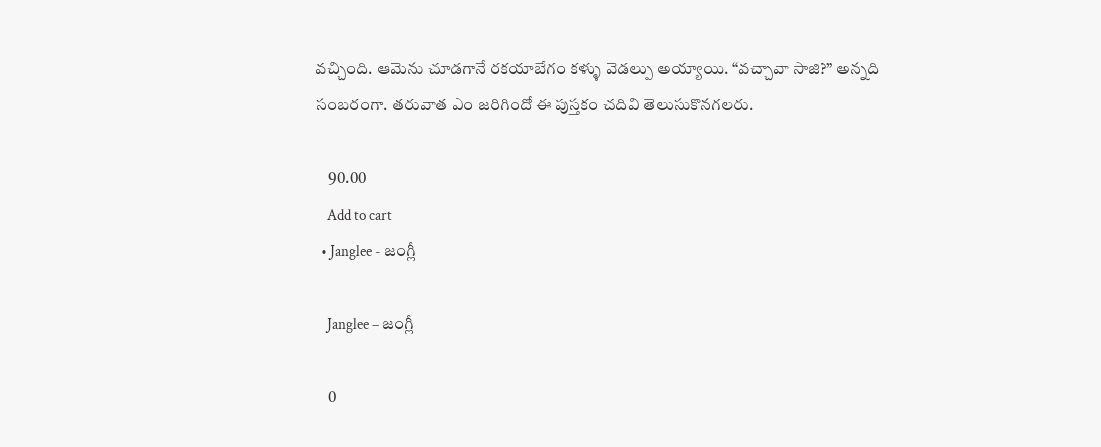వచ్చింది. ఆమెను చూడగానే రకయాబేగం కళ్ళు వెడల్పు అయ్యాయి. “వచ్చావా సాజి?” అన్నది సంబరంగా. తరువాత ఎం జరిగిందో ఈ పుస్తకం చదివి తెలుసుకొనగలరు.

    90.00
    Add to cart
  • Janglee - జంగ్లీ

    Janglee – జంగ్లీ

    0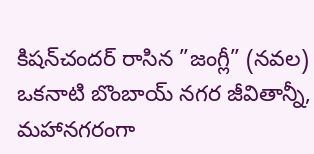కిషన్‌చందర్‌ రాసిన ”జంగ్లీ” (నవల) ఒకనాటి బొంబాయ్‌ నగర జీవితాన్నీ, మహానగరంగా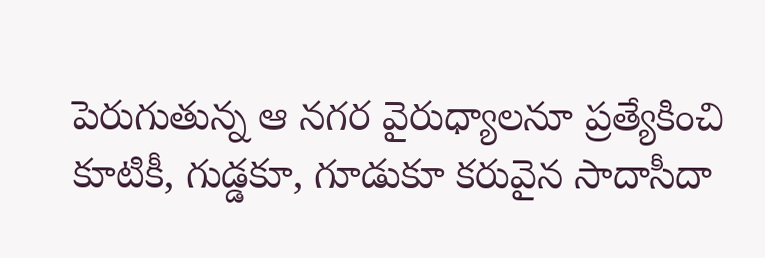పెరుగుతున్న ఆ నగర వైరుధ్యాలనూ ప్రత్యేకించి కూటికీ, గుడ్డకూ, గూడుకూ కరువైన సాదాసీదా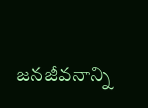జనజీవనాన్ని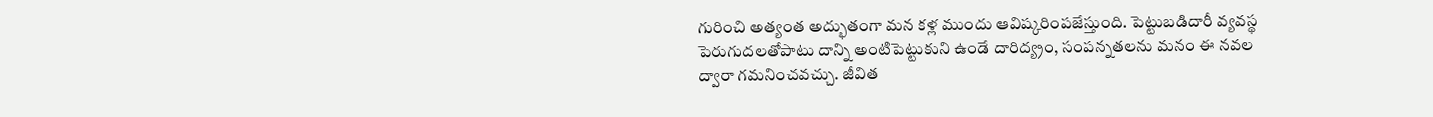గురించి అత్యంత అద్భుతంగా మన కళ్ల ముందు ఆవిష్కరింపజేస్తుంది. పెట్టుబడిదారీ వ్యవస్థ పెరుగుదలతోపాటు దాన్ని అంటిపెట్టుకుని ఉండే దారిద్య్రం, సంపన్నతలను మనం ఈ నవల ద్వారా గమనించవచ్చు. జీవిత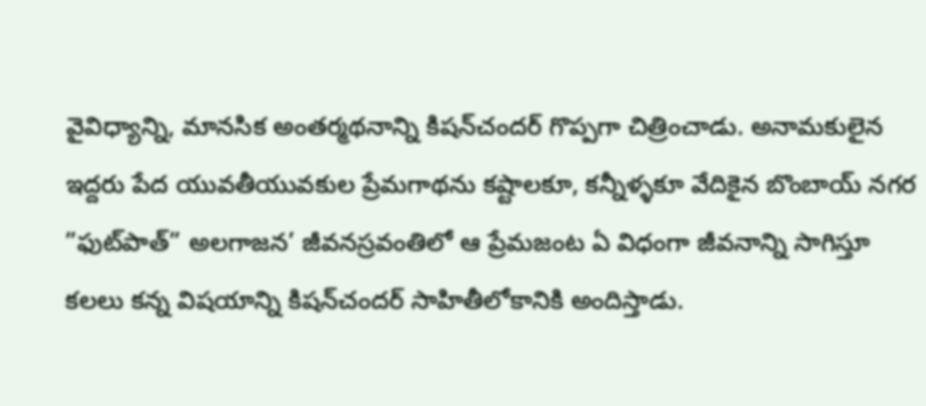వైవిధ్యాన్ని, మానసిక అంతర్మథనాన్ని కిషన్‌చందర్‌ గొప్పగా చిత్రించాడు. అనామకులైన ఇద్దరు పేద యువతీయువకుల ప్రేమగాథను కష్టాలకూ, కన్నీళ్ళకూ వేదికైన బొంబాయ్‌ నగర  ”ఫుట్‌పాత్‌” అలగాజన’ జీవనస్రవంతిలో ఆ ప్రేమజంట ఏ విధంగా జీవనాన్ని సాగిస్తూ కలలు కన్న విషయాన్ని కిషన్‌చందర్‌ సాహితీలోకానికి అందిస్తాడు.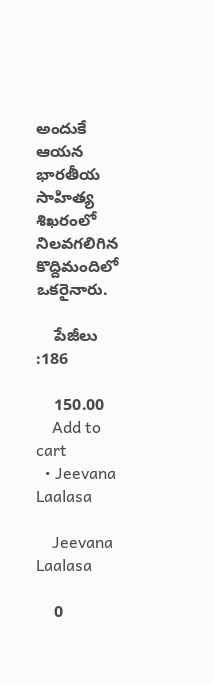అందుకే ఆయన భారతీయ సాహిత్య శిఖరంలో నిలవగలిగిన కొద్దిమందిలో ఒకరైనారు.

    పేజీలు :186

    150.00
    Add to cart
  • Jeevana Laalasa

    Jeevana Laalasa

    0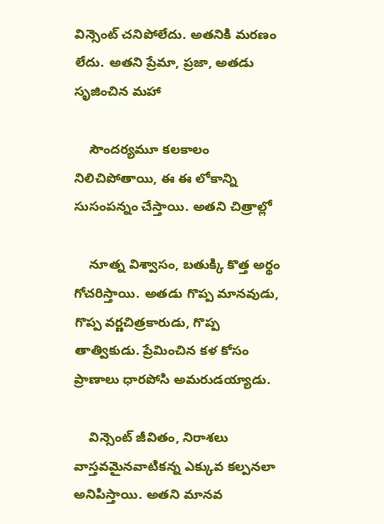విన్సెంట్ చనిపోలేదు. అతనికి మరణం లేదు. అతని ప్రేమా, ప్రజా, అతడు సృజించిన మహా

    సౌందర్యమూ కలకాలం నిలిచిపోతాయి, ఈ ఈ లోకాన్ని సుసంపన్నం చేస్తాయి. అతని చిత్రాల్లో

    నూత్న విశ్వాసం, బతుక్కి కొత్త అర్థం గోచరిస్తాయి. అతడు గొప్ప మానవుడు, గొప్ప వర్ణచిత్రకారుడు, గొప్ప తాత్వికుడు. ప్రేమించిన కళ కోసం ప్రాణాలు ధారపోసి అమరుడయ్యాడు.

    విన్సెంట్ జీవితం, నిరాశలు వాస్తవమైనవాటికన్న ఎక్కువ కల్పనలా అనిపిస్తాయి. అతని మానవ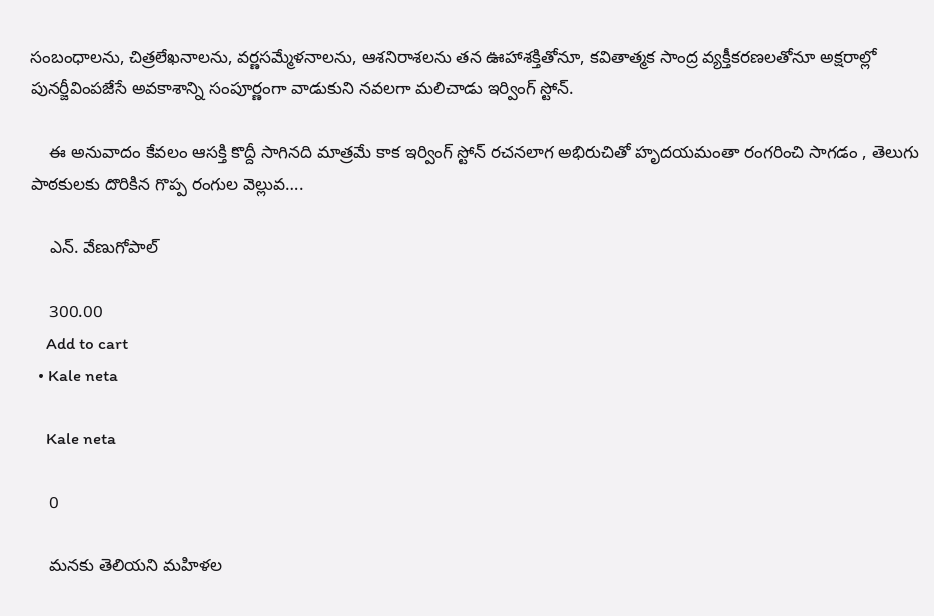సంబంధాలను, చిత్రలేఖనాలను, వర్ణసమ్మేళనాలను, ఆశనిరాశలను తన ఊహాశక్తితోనూ, కవితాత్మక సాంద్ర వ్యక్తీకరణలతోనూ అక్షరాల్లో పునర్జీవింపజేసే అవకాశాన్ని సంపూర్ణంగా వాడుకుని నవలగా మలిచాడు ఇర్వింగ్ స్టోన్.

    ఈ అనువాదం కేవలం ఆసక్తి కొద్దీ సాగినది మాత్రమే కాక ఇర్వింగ్ స్టోన్ రచనలాగ అభిరుచితో హృదయమంతా రంగరించి సాగడం , తెలుగు పాఠకులకు దొరికిన గొప్ప రంగుల వెల్లువ….

    ఎన్. వేణుగోపాల్

    300.00
    Add to cart
  • Kale neta

    Kale neta

    0

    మనకు తెలియని మహిళల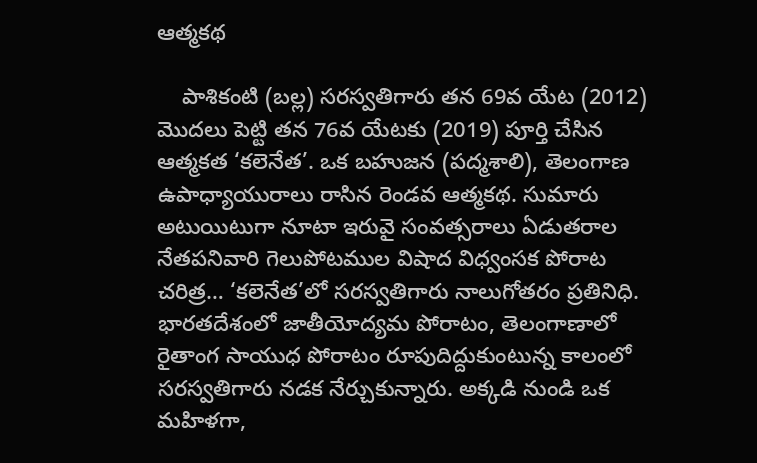ఆత్మకథ

    పాశికంటి (బల్ల) సరస్వతిగారు తన 69వ యేట (2012) మొదలు పెట్టి తన 76వ యేటకు (2019) పూర్తి చేసిన ఆత్మకత ‘కలెనేత’. ఒక బహుజన (పద్మశాలి), తెలంగాణ ఉపాధ్యాయురాలు రాసిన రెండవ ఆత్మకథ. సుమారు అటుయిటుగా నూటా ఇరువై సంవత్సరాలు ఏడుతరాల నేతపనివారి గెలుపోటముల విషాద విధ్వంసక పోరాట చరిత్ర… ‘కలెనేత’లో సరస్వతిగారు నాలుగోతరం ప్రతినిధి. భారతదేశంలో జాతీయోద్యమ పోరాటం, తెలంగాణాలో రైతాంగ సాయుధ పోరాటం రూపుదిద్దుకుంటున్న కాలంలో సరస్వతిగారు నడక నేర్చుకున్నారు. అక్కడి నుండి ఒక మహిళగా,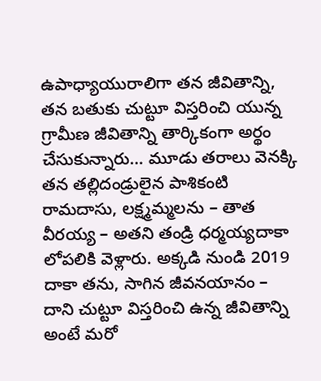ఉపాధ్యాయురాలిగా తన జీవితాన్ని, తన బతుకు చుట్టూ విస్తరించి యున్న గ్రామీణ జీవితాన్ని తార్కికంగా అర్థం చేసుకున్నారు… మూడు తరాలు వెనక్కి తన తల్లిదండ్రులైన పాశికంటి రామదాసు, లక్ష్మమ్మలను – తాత వీరయ్య – అతని తండ్రి ధర్మయ్యదాకా లోపలికి వెళ్లారు. అక్కడి నుండి 2019 దాకా తను, సాగిన జీవనయానం – దాని చుట్టూ విస్తరించి ఉన్న జీవితాన్ని అంటే మరో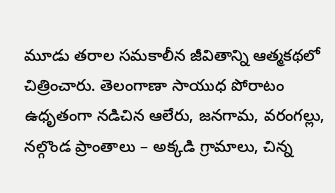మూడు తరాల సమకాలీన జీవితాన్ని ఆత్మకథలో చిత్రించారు. తెలంగాణా సాయుధ పోరాటం ఉధృతంగా నడిచిన ఆలేరు, జనగామ, వరంగల్లు, నల్గొండ ప్రాంతాలు – అక్కడి గ్రామాలు, చిన్న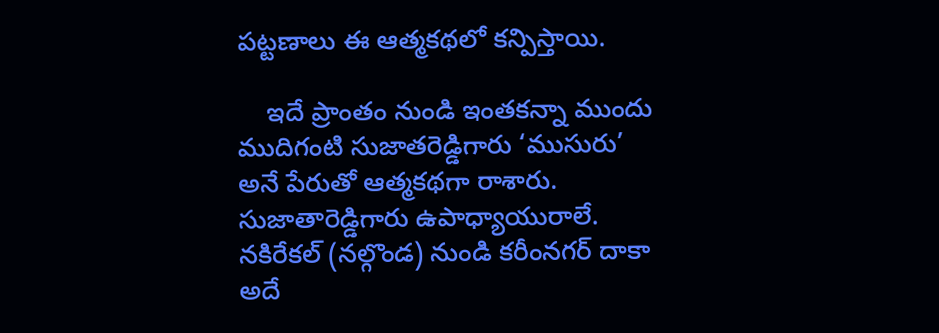పట్టణాలు ఈ ఆత్మకథలో కన్పిస్తాయి.

    ఇదే ప్రాంతం నుండి ఇంతకన్నా ముందు ముదిగంటి సుజాతరెడ్డిగారు ‘ముసురు’ అనే పేరుతో ఆత్మకథగా రాశారు. సుజాతారెడ్డిగారు ఉపాధ్యాయురాలే. నకిరేకల్ (నల్గొండ) నుండి కరీంనగర్ దాకా అదే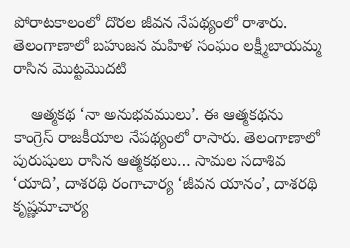పోరాటకాలంలో దొరల జీవన నేపథ్యంలో రాశారు. తెలంగాణాలో బహుజన మహిళ సంఘం లక్ష్మీబాయమ్మ రాసిన మొట్టమొదటి

    ఆత్మకథ ‘నా అనుభవములు’. ఈ ఆత్మకథను కాంగ్రెస్ రాజకీయాల నేపథ్యంలో రాసారు. తెలంగాణాలో పురుషులు రాసిన ఆత్మకథలు… సామల సదాశివ ‘యాది’, దాశరథి రంగాచార్య ‘జీవన యానం’, దాశరథి కృష్ణమాచార్య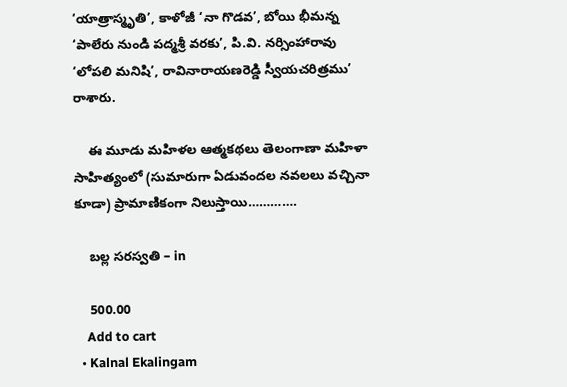‘యాత్రాస్మృతి’, కాళోజీ ‘నా గొడవ’, బోయి భీమన్న ‘పాలేరు నుండి పద్మశ్రీ వరకు’, పి.వి. నర్సింహారావు ‘లోపలి మనిషి’, రావినారాయణరెడ్డి స్వీయచరిత్రము’ రాశారు.

    ఈ మూడు మహిళల ఆత్మకథలు తెలంగాణా మహిళా సాహిత్యంలో (సుమారుగా ఏడువందల నవలలు వచ్చినా కూడా) ప్రామాణికంగా నిలుస్తాయి………….

    బల్ల సరస్వతి – in

    500.00
    Add to cart
  • Kalnal Ekalingam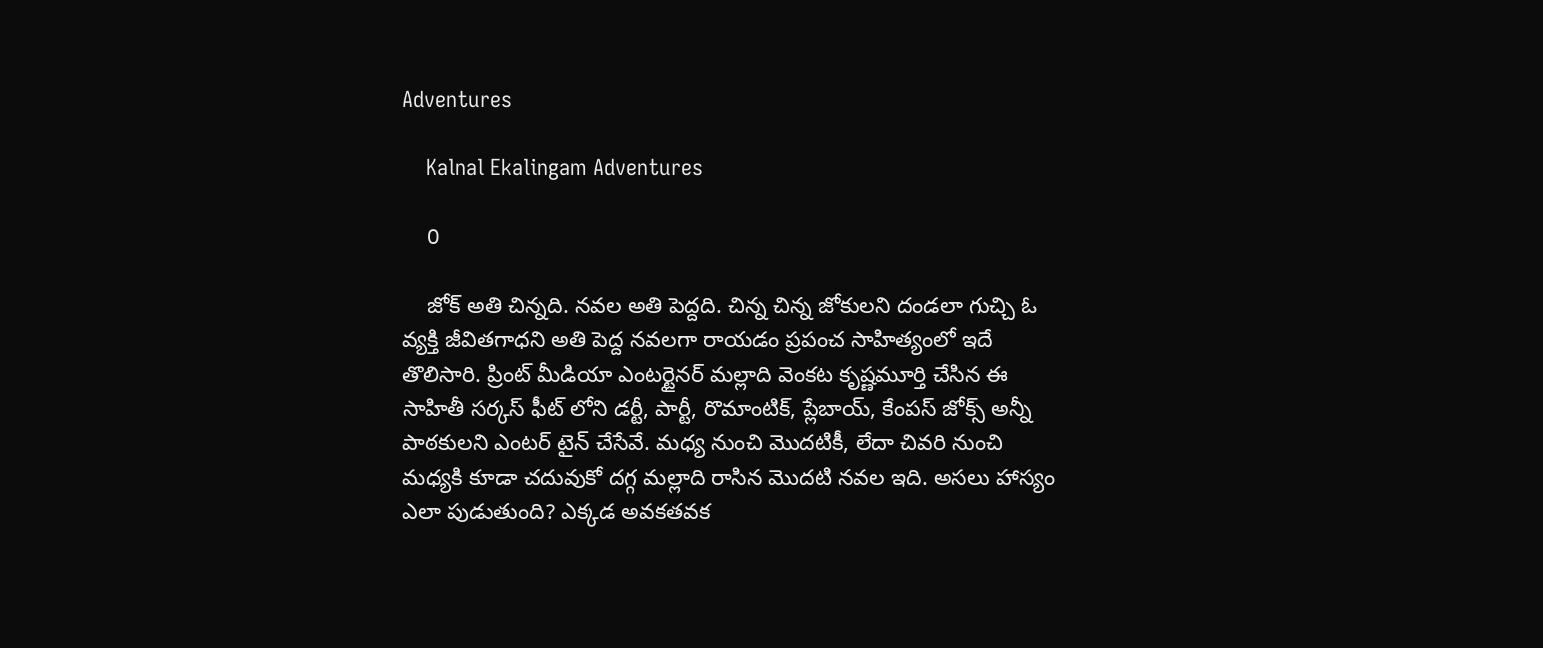Adventures

    Kalnal Ekalingam Adventures

    0

    జోక్ అతి చిన్నది. నవల అతి పెద్దది. చిన్న చిన్న జోకులని దండలా గుచ్చి ఓ వ్యక్తి జీవితగాధని అతి పెద్ద నవలగా రాయడం ప్రపంచ సాహిత్యంలో ఇదే తొలిసారి. ప్రింట్ మీడియా ఎంటర్టైనర్ మల్లాది వెంకట కృష్ణమూర్తి చేసిన ఈ సాహితీ సర్కస్ ఫీట్ లోని డర్టీ, పార్టీ, రొమాంటిక్, ప్లేబాయ్, కేంపస్ జోక్స్ అన్నీ పాఠకులని ఎంటర్ టైన్ చేసేవే. మధ్య నుంచి మొదటికీ, లేదా చివరి నుంచి మధ్యకి కూడా చదువుకో దగ్గ మల్లాది రాసిన మొదటి నవల ఇది. అసలు హాస్యం ఎలా పుడుతుంది? ఎక్కడ అవకతవక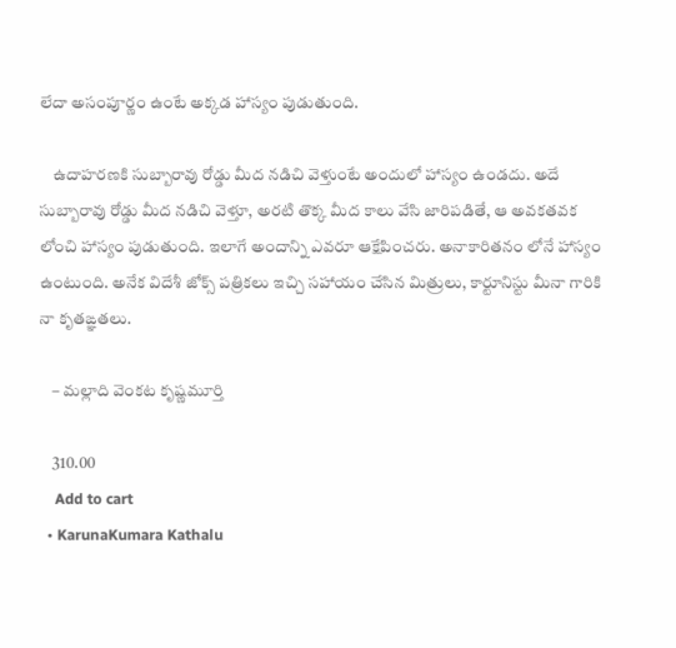లేదా అసంపూర్ణం ఉంటే అక్కడ హాస్యం పుడుతుంది.

    ఉదాహరణకి సుబ్బారావు రోడ్డు మీద నడిచి వెళ్తుంటే అందులో హాస్యం ఉండదు. అదే సుబ్బారావు రోడ్డు మీద నడిచి వెళ్తూ, అరటి తొక్క మీద కాలు వేసి జారిపడితే, ఆ అవకతవక లోంచి హాస్యం పుడుతుంది. ఇలాగే అందాన్ని ఎవరూ ఆక్షేపించరు. అనాకారితనం లోనే హాస్యం ఉంటుంది. అనేక విదేశీ జోక్స్ పత్రికలు ఇచ్చి సహాయం చేసిన మిత్రులు, కార్టూనిస్టు మీనా గారికి నా కృతఙ్ఞతలు.

    – మల్లాది వెంకట కృష్ణమూర్తి

    310.00
    Add to cart
  • KarunaKumara Kathalu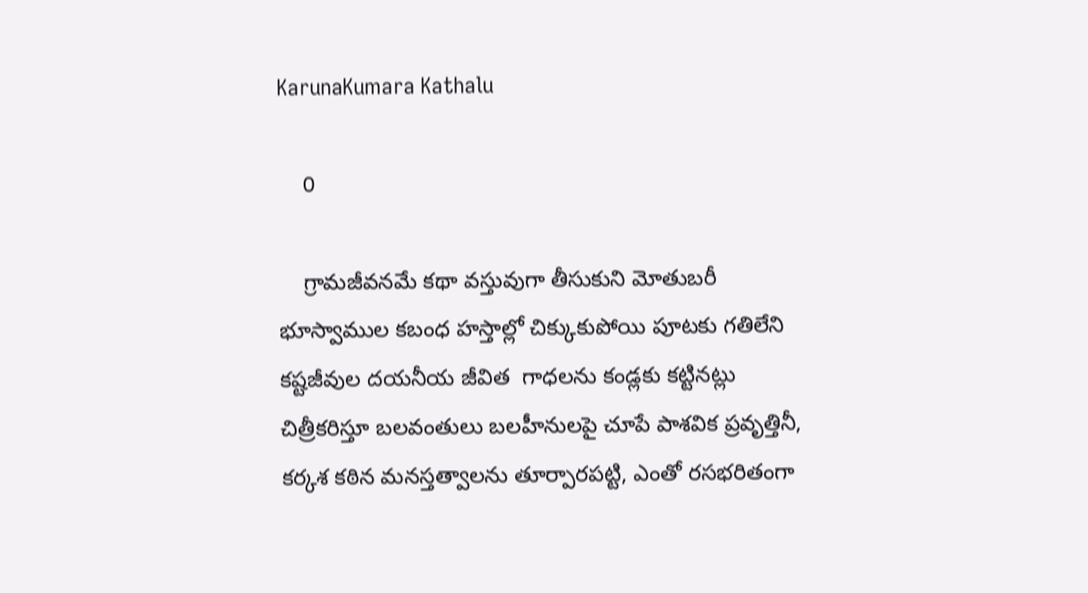KarunaKumara Kathalu

    0

    గ్రామజీవనమే కథా వస్తువుగా తీసుకుని మోతుబరీ భూస్వాముల కబంధ హస్తాల్లో చిక్కుకుపోయి పూటకు గతిలేని కష్టజీవుల దయనీయ జీవిత  గాధలను కండ్లకు కట్టినట్లు చిత్రీకరిస్తూ బలవంతులు బలహీనులపై చూపే పాశవిక ప్రవృత్తినీ, కర్కశ కఠిన మనస్తత్వాలను తూర్పారపట్టి, ఎంతో రసభరితంగా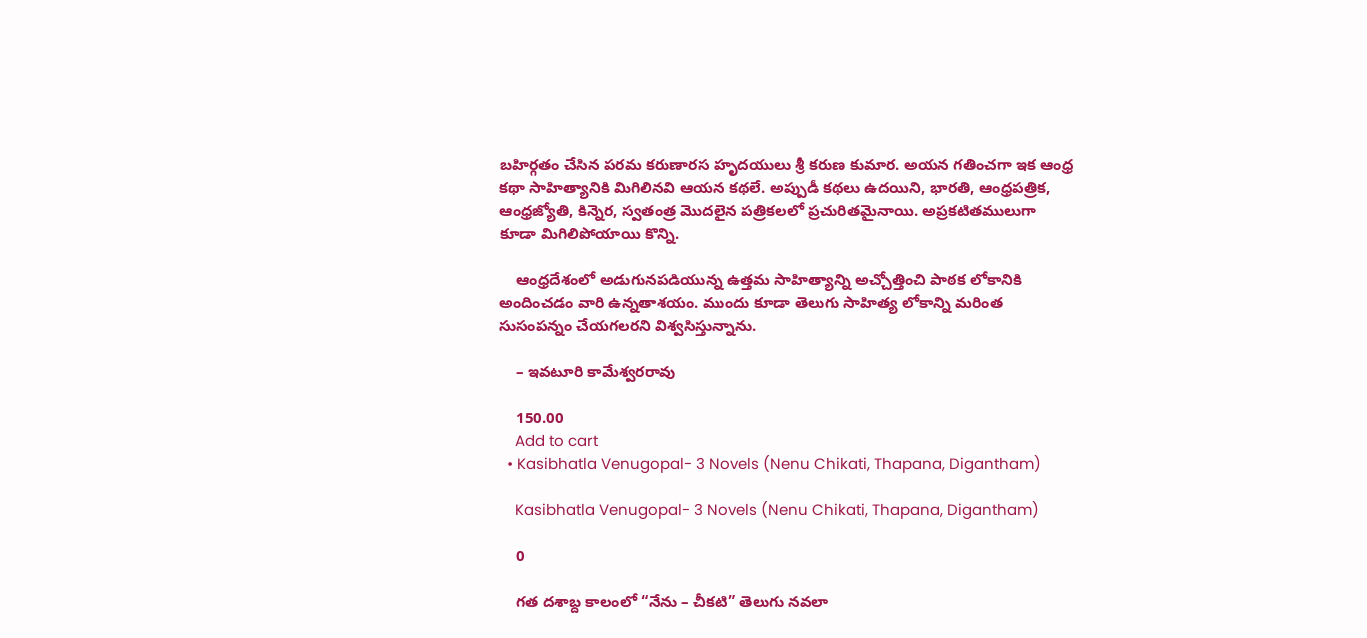బహిర్గతం చేసిన పరమ కరుణారస హృదయులు శ్రీ కరుణ కుమార. అయన గతించగా ఇక ఆంధ్ర కథా సాహిత్యానికి మిగిలినవి ఆయన కథలే. అప్పుడీ కథలు ఉదయిని, భారతి, ఆంధ్రపత్రిక, ఆంధ్రజ్యోతి, కిన్నెర, స్వతంత్ర మొదలైన పత్రికలలో ప్రచురితమైనాయి. అప్రకటితములుగా కూడా మిగిలిపోయాయి కొన్ని.

    ఆంధ్రదేశంలో అడుగునపడియున్న ఉత్తమ సాహిత్యాన్ని అచ్చోత్తించి పాఠక లోకానికి అందించడం వారి ఉన్నతాశయం. ముందు కూడా తెలుగు సాహిత్య లోకాన్ని మరింత సుసంపన్నం చేయగలరని విశ్వసిస్తున్నాను.

    – ఇవటూరి కామేశ్వరరావు

    150.00
    Add to cart
  • Kasibhatla Venugopal- 3 Novels (Nenu Chikati, Thapana, Digantham)

    Kasibhatla Venugopal- 3 Novels (Nenu Chikati, Thapana, Digantham)

    0

    గత దశాబ్ద కాలంలో “నేను – చీకటి” తెలుగు నవలా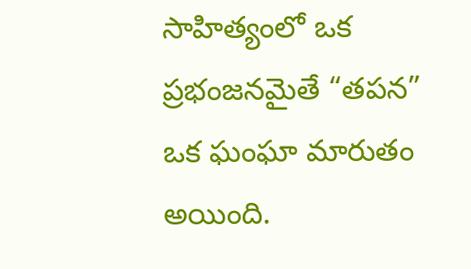సాహిత్యంలో ఒక ప్రభంజనమైతే “తపన” ఒక ఘంఘా మారుతం అయింది.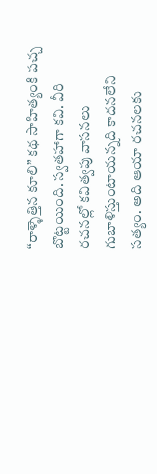“రాళ్ళెత్తిన కూలి” కథ సాహిత్యంకి పచ్చ బొట్టయింది. స్వతహాగా కవి. వీరి రచనల్లో కవిత్వపు వాసనలు గుబాళిస్తుంటాయన్నది కాదనలేని సత్యం. అది ఆయా రచనలకు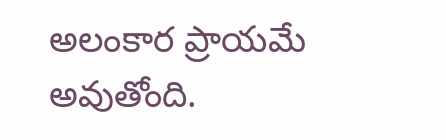అలంకార ప్రాయమే అవుతోంది.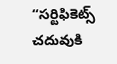“సర్టిఫికెట్స్ చదువుకి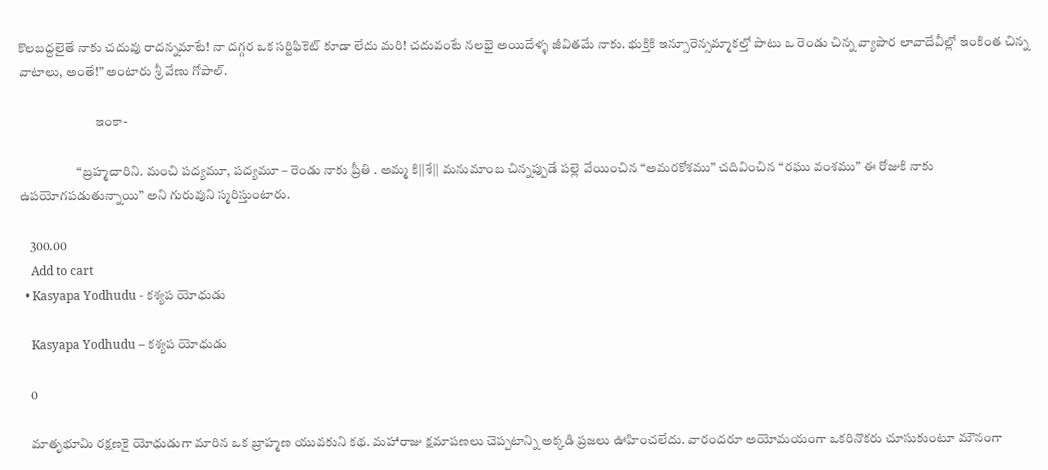కొలబద్దలైతే నాకు చదువు రాదన్నమాటే! నా దగ్గర ఒక సర్టిఫికెట్ కూడా లేదు మరి! చదువంటే నలభై అయిదేళ్ళ జీవితమే నాకు. భుక్తికి ఇన్సూరెన్సమ్మాకల్తో పాటు ఒ రెండు చిన్న వ్యాపార లావాదేవీల్లో ఇంకింత చిన్న వాటాలు, అంతే!” అంటారు శ్రీ వేణు గోపాల్.

                             ఇంకా-

                      “బ్రహ్మచారిని. మంచి పద్యమూ, పద్యమూ – రెండు నాకు ప్రీతి . అమ్మ కి||శే|| మనుమాంబ చిన్నప్పుడే పల్లె వేయించిన “అమరకోశము” చదివించిన “రఘు వంశము” ఈ రోజుకి నాకు ఉపయోగపడుతున్నాయి” అని గురువుని స్మరిస్తుంటారు.

    300.00
    Add to cart
  • Kasyapa Yodhudu - కశ్యప యోధుడు

    Kasyapa Yodhudu – కశ్యప యోధుడు

    0

    మాతృభూమి రక్షణకై యోధుడుగా మారిన ఒక బ్రాహ్మణ యువకుని కథ. మహారాజు క్షమాపణలు చెప్పటాన్ని అక్కడి ప్రజలు ఊహించలేదు. వారందరూ అయోమయంగా ఒకరినొకరు చూసుకుంటూ మౌనంగా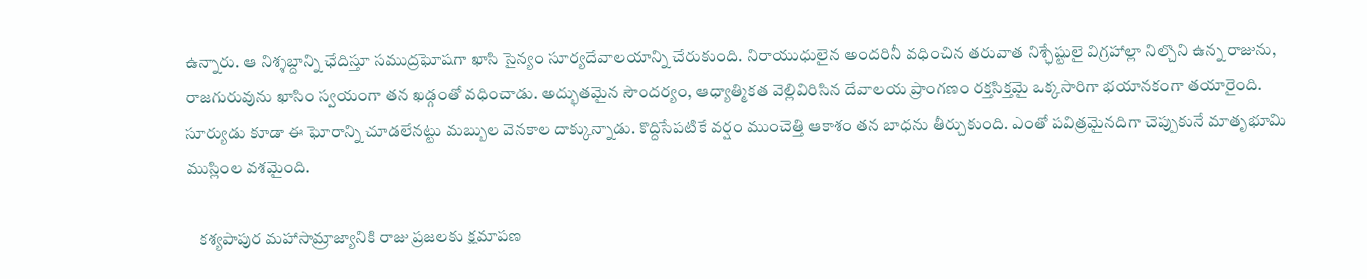ఉన్నారు. ఆ నిశ్శబ్దాన్ని ఛేదిస్తూ సముద్రఘోషగా ఖాసి సైన్యం సూర్యదేవాలయాన్ని చేరుకుంది. నిరాయుధులైన అందరినీ వధించిన తరువాత నిశ్ఛేష్టులై విగ్రహాల్లా నిల్చొని ఉన్న రాజును, రాజగురువును ఖాసిం స్వయంగా తన ఖడ్గంతో వధించాడు. అద్భుతమైన సౌందర్యం, ఆధ్యాత్మికత వెల్లివిరిసిన దేవాలయ ప్రాంగణం రక్తసిక్తమై ఒక్కసారిగా భయానకంగా తయారైంది. సూర్యుడు కూడా ఈ ఘోరాన్ని చూడలేనట్టు మబ్బుల వెనకాల దాక్కున్నాడు. కొద్దిసేపటికే వర్షం ముంచెత్తి ఆకాశం తన బాధను తీర్చుకుంది. ఎంతో పవిత్రమైనదిగా చెప్పుకునే మాతృభూమి ముస్లింల వశమైంది.

    కశ్యపాపుర మహాసామ్రాజ్యానికి రాజు ప్రజలకు క్షమాపణ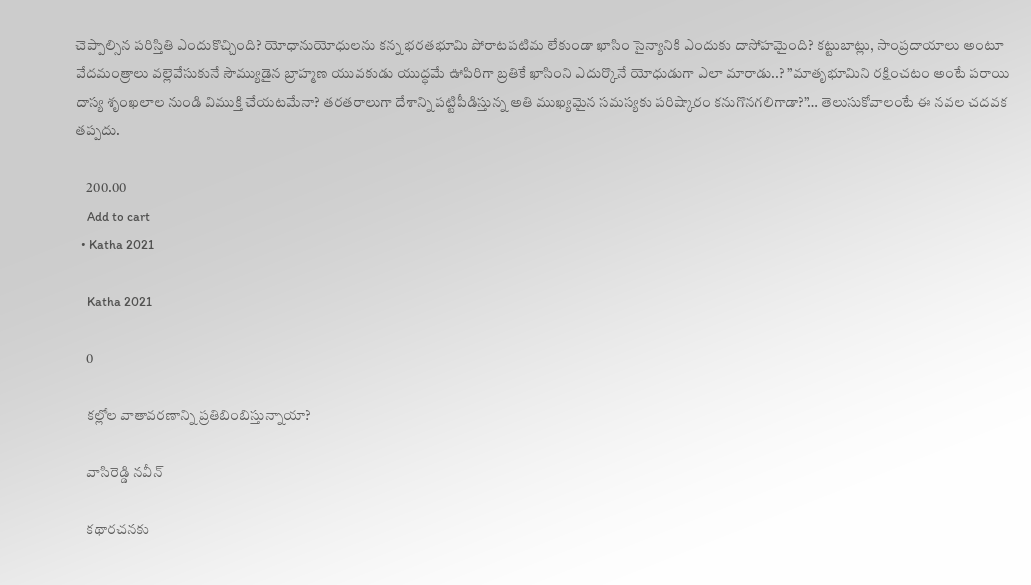చెప్పాల్సిన పరిస్తితి ఎందుకొచ్చింది? యోధానుయోధులను కన్న భరతభూమి పోరాటపటిమ లేకుండా ఖాసిం సైన్యానికి ఎందుకు దాసోహమైంది? కట్టుబాట్లు, సాంప్రదాయాలు అంటూ వేదమంత్రాలు వల్లెవేసుకునే సౌమ్యుడైన బ్రాహ్మణ యువకుడు యుద్ధమే ఊపిరిగా బ్రతికే ఖాసింని ఎదుర్కొనే యోధుడుగా ఎలా మారాడు..? ”మాతృభూమిని రక్షించటం అంటే పరాయి దాస్య శృంఖలాల నుండి విముక్తి చేయటమేనా? తరతరాలుగా దేశాన్ని పట్టిపీడిస్తున్న అతి ముఖ్యమైన సమస్యకు పరిష్కారం కనుగొనగలిగాడా?”… తెలుసుకోవాలంటే ఈ నవల చదవక తప్పదు.

    200.00
    Add to cart
  • Katha 2021

    Katha 2021

    0

    కల్లోల వాతావరణాన్ని ప్రతిబింబిస్తున్నాయా?

    వాసిరెడ్డి నవీన్

    కథారచనకు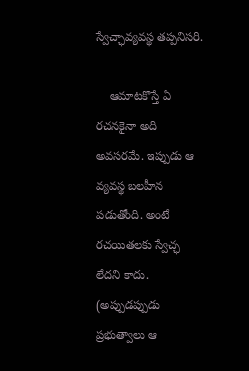స్వేచ్ఛావ్యవస్థ తప్పనిసరి.

    ఆమాటకొస్తే ఏ రచనకైనా అది అవసరమే. ఇప్పుడు ఆ వ్యవస్థ బలహీన పడుతోంది. అంటే రచయితలకు స్వేచ్ఛ లేదని కాదు. (అప్పుడప్పుడు ప్రభుత్వాలు ఆ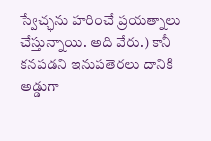స్వేచ్ఛను హరించే ప్రయత్నాలు చేస్తున్నాయి. అది వేరు.) కానీ కనపడని ఇనుపతెరలు దానికి అడ్డుగా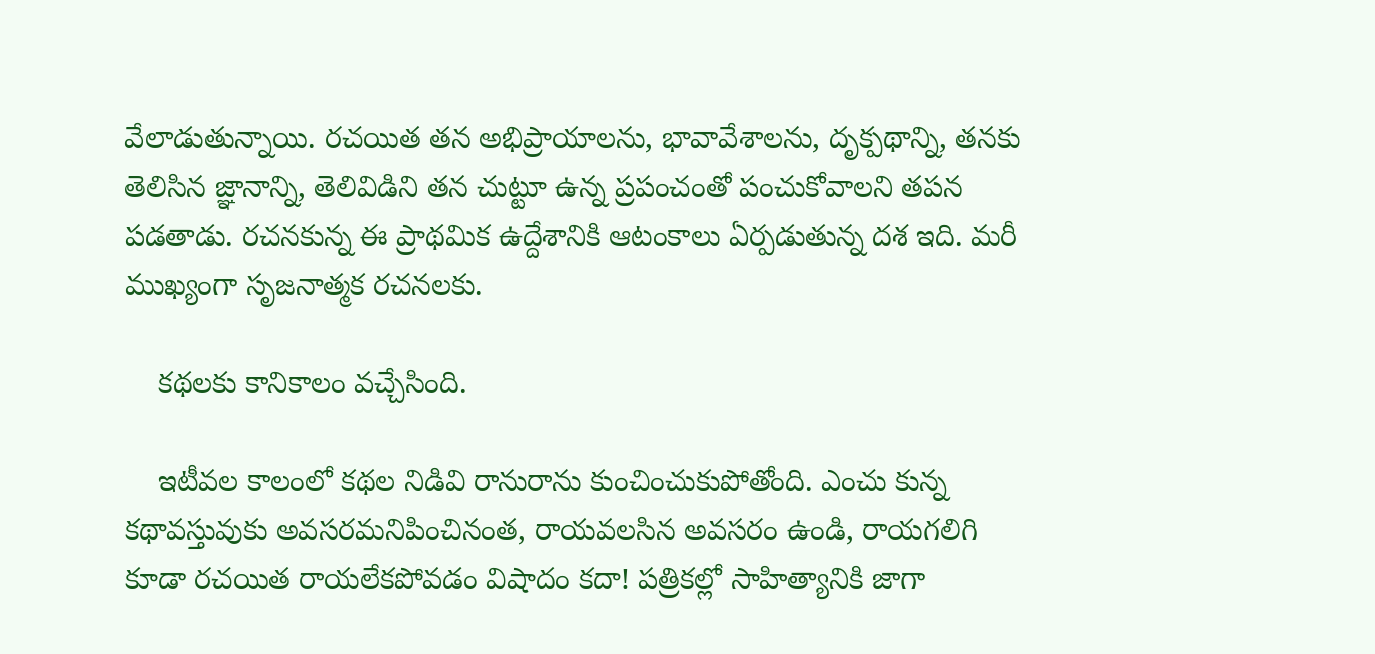వేలాడుతున్నాయి. రచయిత తన అభిప్రాయాలను, భావావేశాలను, దృక్పథాన్ని, తనకు తెలిసిన జ్ఞానాన్ని, తెలివిడిని తన చుట్టూ ఉన్న ప్రపంచంతో పంచుకోవాలని తపన పడతాడు. రచనకున్న ఈ ప్రాథమిక ఉద్దేశానికి ఆటంకాలు ఏర్పడుతున్న దశ ఇది. మరీ ముఖ్యంగా సృజనాత్మక రచనలకు.

    కథలకు కానికాలం వచ్చేసింది.

    ఇటీవల కాలంలో కథల నిడివి రానురాను కుంచించుకుపోతోంది. ఎంచు కున్న కథావస్తువుకు అవసరమనిపించినంత, రాయవలసిన అవసరం ఉండి, రాయగలిగి కూడా రచయిత రాయలేకపోవడం విషాదం కదా! పత్రికల్లో సాహిత్యానికి జాగా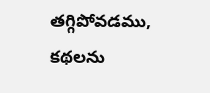తగ్గిపోవడము, కథలను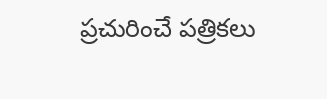ప్రచురించే పత్రికలు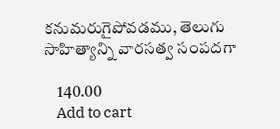కనుమరుగైపోవడము, తెలుగు సాహిత్యాన్ని వారసత్వ సంపదగా

    140.00
    Add to cart